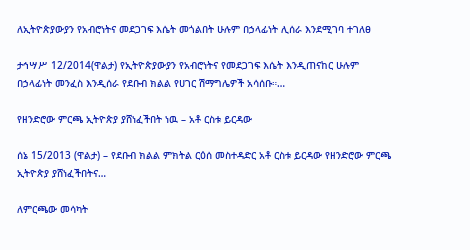ለኢትዮጵያውያን የአብሮነትና መደጋገፍ እሴት መጎልበት ሁሉም በኃላፊነት ሊሰራ እንደሚገባ ተገለፀ

ታኅሣሥ 12/2014(ዋልታ) የኢትዮጵያውያን የአብሮነትና የመደጋገፍ እሴት እንዲጠናከር ሁሉም በኃላፊነት መንፈስ እንዲሰራ የደቡብ ክልል የሀገር ሽማግሌዎች አሳሰቡ።…

የዘንድሮው ምርጫ ኢትዮጵያ ያሸነፈችበት ነዉ – አቶ ርስቱ ይርዳው

ሰኔ 15/2013 (ዋልታ) – የደቡብ ክልል ምክትል ርዕሰ መስተዳድር አቶ ርስቱ ይርዳው የዘንድሮው ምርጫ ኢትዮጵያ ያሸነፈችበትና…

ለምርጫው መሳካት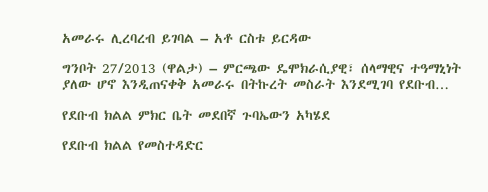አመራሩ ሊረባረብ ይገባል – አቶ ርስቱ ይርዳው

ግንቦት 27/2013 (ዋልታ) – ምርጫው ዴሞክራሲያዊ፣ ሰላማዊና ተዓማኒነት ያለው ሆኖ እንዲጠናቀቅ አመራሩ በትኩረት መስራት እንደሚገባ የደቡብ…

የደቡብ ክልል ምክር ቤት መደበኛ ጉባኤውን አካሄደ

የደቡብ ክልል የመስተዳድር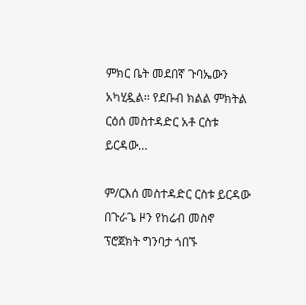ምክር ቤት መደበኛ ጉባኤውን አካሂዷል፡፡ የደቡብ ክልል ምክትል ርዕሰ መስተዳድር አቶ ርስቱ ይርዳው…

ም/ርእሰ መስተዳድር ርስቱ ይርዳው በጉራጌ ዞን የከሬብ መስኖ ፕሮጀክት ግንባታ ጎበኙ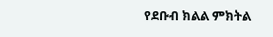የደቡብ ክልል ምክትል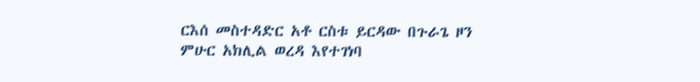ርእሰ መስተዳድር አቶ ርስቱ ይርዳው በጉራጌ ዞን ምሁር አክሊል ወረዳ እየተገነባ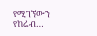የሚገኘውን የከሬብ…